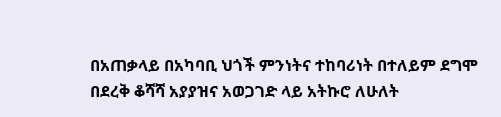በአጠቃላይ በአካባቢ ህጎች ምንነትና ተከባሪነት በተለይም ደግሞ በደረቅ ቆሻሻ አያያዝና አወጋገድ ላይ አትኩሮ ለሁለት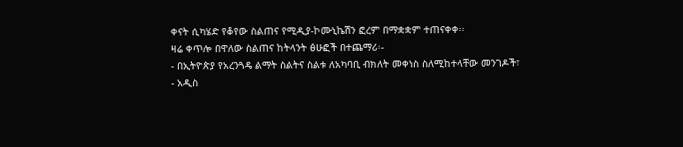ቀናት ሲካሄድ የቆየው ስልጠና የሚዲያ-ኮሙኒኬሽን ፎረም በማቋቋም ተጠናቀቀ፡፡
ዛሬ ቀጥሎ በዋለው ስልጠና ከትላንት ፅሁፎች በተጨማሪ፡-
- በኢትዮጵያ የአረንጓዴ ልማት ስልትና ስልቱ ለአካባቢ ብክለት መቀነስ ስለሚከተላቸው መንገዶች፣
- አዲስ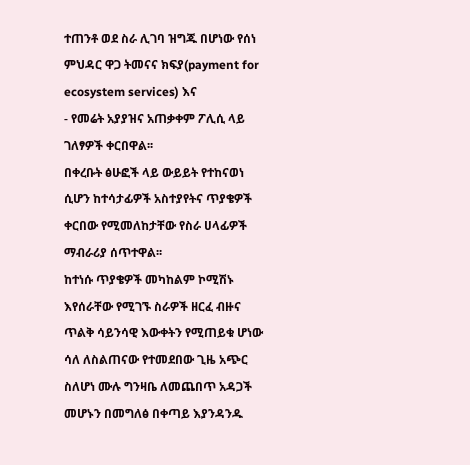ተጠንቶ ወደ ስራ ሊገባ ዝግጁ በሆነው የሰነ ምህዳር ዋጋ ትመናና ክፍያ(payment for ecosystem services) እና
- የመሬት አያያዝና አጠቃቀም ፖሊሲ ላይ ገለፃዎች ቀርበዋል፡፡
በቀረቡት ፅሁፎች ላይ ውይይት የተከናወነ ሲሆን ከተሳታፊዎች አስተያየትና ጥያቄዎች ቀርበው የሚመለከታቸው የስራ ሀላፊዎች ማብራሪያ ሰጥተዋል፡፡
ከተነሱ ጥያቄዎች መካከልም ኮሚሽኑ እየሰራቸው የሚገኙ ስራዎች ዘርፈ ብዙና ጥልቅ ሳይንሳዊ እውቀትን የሚጠይቁ ሆነው ሳለ ለስልጠናው የተመደበው ጊዜ አጭር ስለሆነ ሙሉ ግንዛቤ ለመጨበጥ አዳጋች መሆኑን በመግለፅ በቀጣይ እያንዳንዱ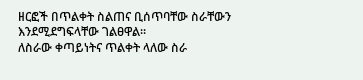ዘርፎች በጥልቀት ስልጠና ቢሰጥባቸው ስራቸውን እንደሚደግፍላቸው ገልፀዋል፡፡
ለስራው ቀጣይነትና ጥልቀት ላለው ስራ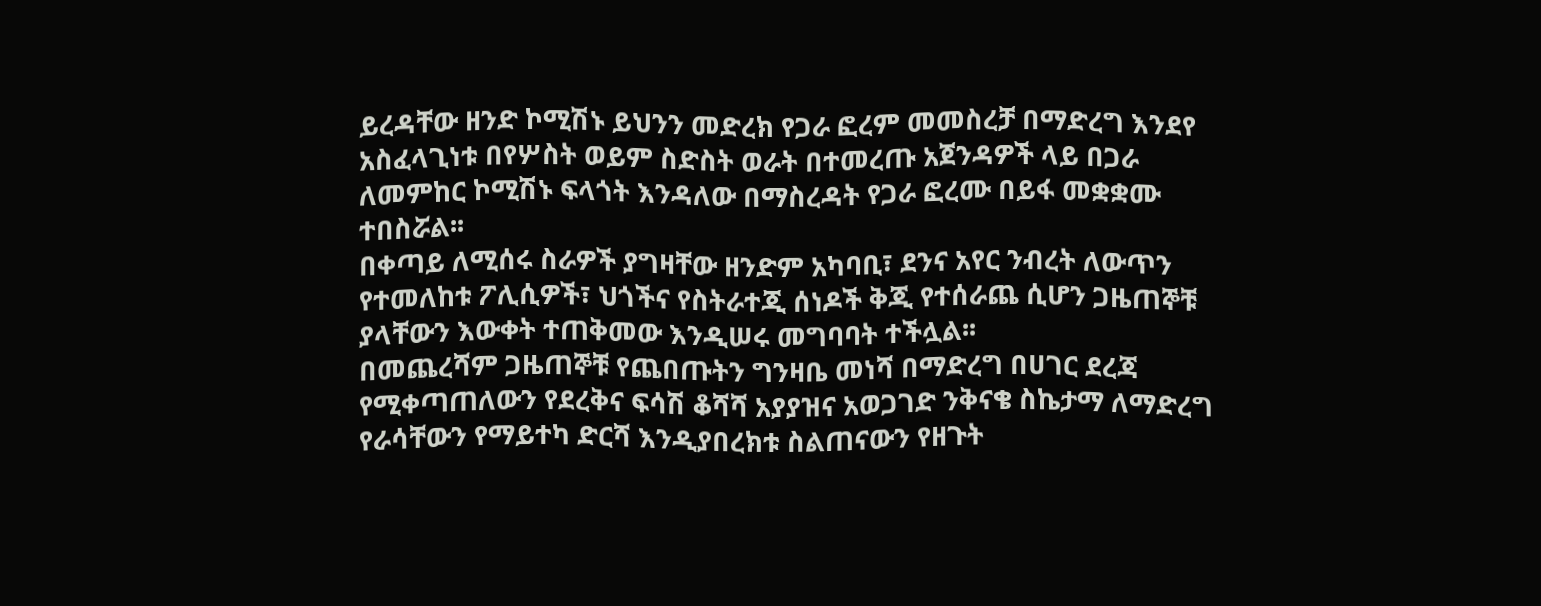ይረዳቸው ዘንድ ኮሚሽኑ ይህንን መድረክ የጋራ ፎረም መመስረቻ በማድረግ እንደየ አስፈላጊነቱ በየሦስት ወይም ስድስት ወራት በተመረጡ አጀንዳዎች ላይ በጋራ ለመምከር ኮሚሽኑ ፍላጎት እንዳለው በማስረዳት የጋራ ፎረሙ በይፋ መቋቋሙ ተበስሯል፡፡
በቀጣይ ለሚሰሩ ስራዎች ያግዛቸው ዘንድም አካባቢ፣ ደንና አየር ንብረት ለውጥን የተመለከቱ ፖሊሲዎች፣ ህጎችና የስትራተጂ ሰነዶች ቅጂ የተሰራጨ ሲሆን ጋዜጠኞቹ ያላቸውን እውቀት ተጠቅመው እንዲሠሩ መግባባት ተችሏል፡፡
በመጨረሻም ጋዜጠኞቹ የጨበጡትን ግንዛቤ መነሻ በማድረግ በሀገር ደረጃ የሚቀጣጠለውን የደረቅና ፍሳሽ ቆሻሻ አያያዝና አወጋገድ ንቅናቄ ስኬታማ ለማድረግ የራሳቸውን የማይተካ ድርሻ እንዲያበረክቱ ስልጠናውን የዘጉት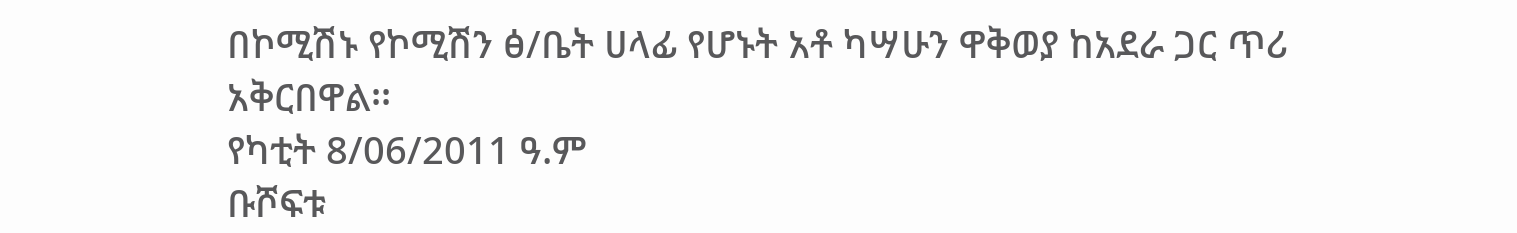በኮሚሽኑ የኮሚሽን ፅ/ቤት ሀላፊ የሆኑት አቶ ካሣሁን ዋቅወያ ከአደራ ጋር ጥሪ አቅርበዋል፡፡
የካቲት 8/06/2011 ዓ.ም
ቡሾፍቱ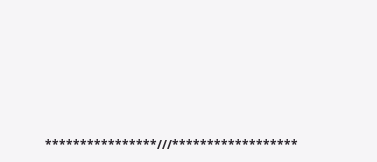****************///******************